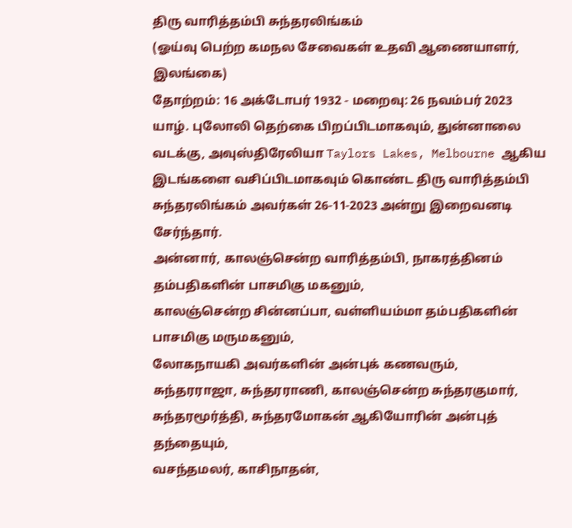திரு வாரித்தம்பி சுந்தரலிங்கம்
(ஓய்வு பெற்ற கமநல சேவைகள் உதவி ஆணையாளர், இலங்கை)
தோற்றம்: 16 அக்டோபர் 1932 - மறைவு: 26 நவம்பர் 2023
யாழ். புலோலி தெற்கை பிறப்பிடமாகவும், துன்னாலை வடக்கு, அவுஸ்திரேலியா Taylors Lakes, Melbourne ஆகிய இடங்களை வசிப்பிடமாகவும் கொண்ட திரு வாரித்தம்பி சுந்தரலிங்கம் அவர்கள் 26-11-2023 அன்று இறைவனடி சேர்ந்தார்.
அன்னார், காலஞ்சென்ற வாரித்தம்பி, நாகரத்தினம் தம்பதிகளின் பாசமிகு மகனும்,
காலஞ்சென்ற சின்னப்பா, வள்ளியம்மா தம்பதிகளின் பாசமிகு மருமகனும்,
லோகநாயகி அவர்களின் அன்புக் கணவரும்,
சுந்தரராஜா, சுந்தரராணி, காலஞ்சென்ற சுந்தரகுமார், சுந்தரமூர்த்தி, சுந்தரமோகன் ஆகியோரின் அன்புத் தந்தையும்,
வசந்தமலர், காசிநாதன்,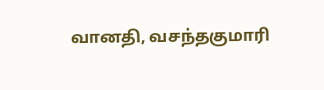வானதி, வசந்தகுமாரி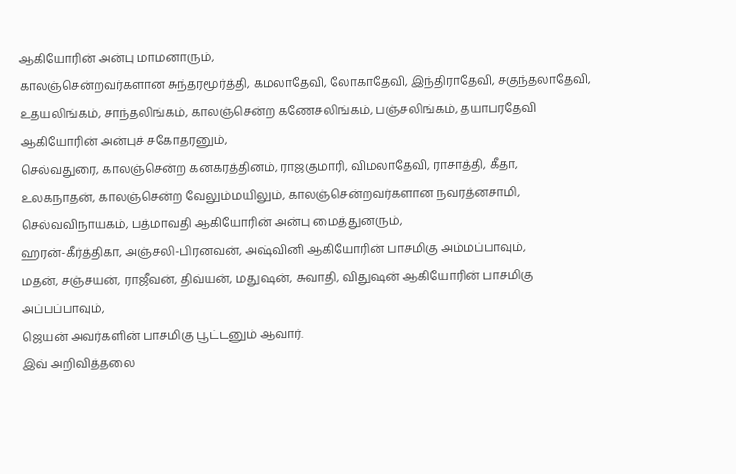ஆகியோரின் அன்பு மாமனாரும்,
காலஞ்சென்றவர்களான சுந்தரமூர்த்தி, கமலாதேவி, லோகாதேவி, இந்திராதேவி, சகுந்தலாதேவி, உதயலிங்கம், சாந்தலிங்கம், காலஞ்சென்ற கணேசலிங்கம், பஞ்சலிங்கம், தயாபரதேவி ஆகியோரின் அன்புச் சகோதரனும்,
செல்வதுரை, காலஞ்சென்ற கனகரத்தினம், ராஜகுமாரி, விமலாதேவி, ராசாத்தி, கீதா, உலகநாதன், காலஞ்சென்ற வேலும்மயிலும், காலஞ்சென்றவர்களான நவரத்னசாமி, செல்வவிநாயகம், பத்மாவதி ஆகியோரின் அன்பு மைத்துனரும்,
ஹரன்-கீர்த்திகா, அஞ்சலி-பிரனவன், அஷ்வினி ஆகியோரின் பாசமிகு அம்மப்பாவும்,
மதன், சஞ்சயன், ராஜீவன், திவ்யன், மதுஷன், சுவாதி, விதுஷன் ஆகியோரின் பாசமிகு அப்பப்பாவும்,
ஜெயன் அவர்களின் பாசமிகு பூட்டனும் ஆவார்.
இவ் அறிவித்தலை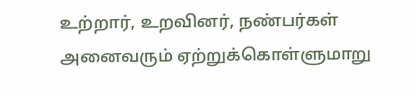உற்றார், உறவினர், நண்பர்கள் அனைவரும் ஏற்றுக்கொள்ளுமாறு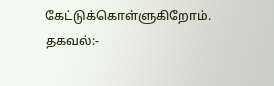கேட்டுக்கொள்ளுகிறோம்.
தகவல்:-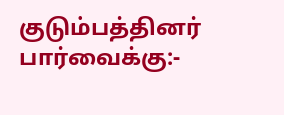குடும்பத்தினர்
பார்வைக்கு:-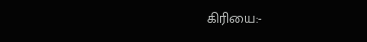கிரியை:-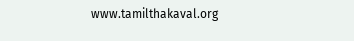www.tamilthakaval.org